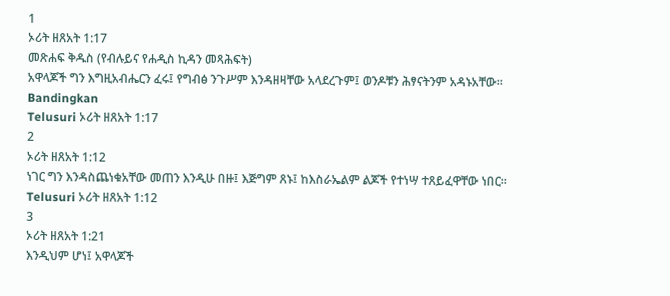1
ኦሪት ዘጸአት 1:17
መጽሐፍ ቅዱስ (የብሉይና የሐዲስ ኪዳን መጻሕፍት)
አዋላጆች ግን እግዚአብሔርን ፈሩ፤ የግብፅ ንጉሥም እንዳዘዛቸው አላደረጉም፤ ወንዶቹን ሕፃናትንም አዳኑአቸው።
Bandingkan
Telusuri ኦሪት ዘጸአት 1:17
2
ኦሪት ዘጸአት 1:12
ነገር ግን እንዳስጨነቁአቸው መጠን እንዲሁ በዙ፤ እጅግም ጸኑ፤ ከእስራኤልም ልጆች የተነሣ ተጸይፈዋቸው ነበር።
Telusuri ኦሪት ዘጸአት 1:12
3
ኦሪት ዘጸአት 1:21
እንዲህም ሆነ፤ አዋላጆች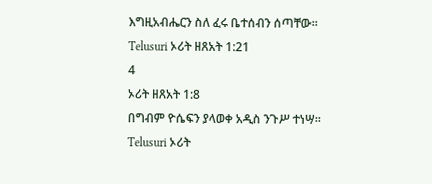እግዚአብሔርን ስለ ፈሩ ቤተሰብን ሰጣቸው።
Telusuri ኦሪት ዘጸአት 1:21
4
ኦሪት ዘጸአት 1:8
በግብም ዮሴፍን ያላወቀ አዲስ ንጉሥ ተነሣ።
Telusuri ኦሪት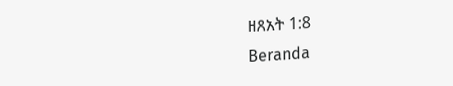ዘጸአት 1:8
Beranda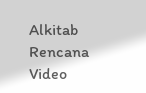Alkitab
Rencana
Video